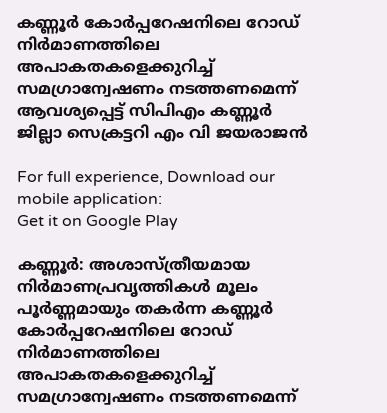കണ്ണൂര്‍ കോര്‍പ്പറേഷനിലെ റോഡ് നിര്‍മാണത്തിലെ അപാകതകളെക്കുറിച്ച് സമഗ്രാന്വേഷണം നടത്തണമെന്ന് ആവശ്യപ്പെട്ട് സിപിഎം കണ്ണൂർ ജില്ലാ സെക്രട്ടറി എം വി ജയരാജൻ

For full experience, Download our mobile application:
Get it on Google Play

കണ്ണൂ‌ർ: അശാസ്ത്രീയമായ നിര്‍മാണപ്രവൃത്തികള്‍ മൂലം പൂര്‍ണ്ണമായും തകര്‍ന്ന കണ്ണൂര്‍ കോര്‍പ്പറേഷനിലെ റോഡ് നിര്‍മാണത്തിലെ അപാകതകളെക്കുറിച്ച് സമഗ്രാന്വേഷണം നടത്തണമെന്ന്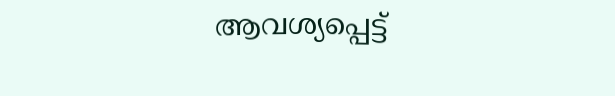ആവശ്യപ്പെട്ട്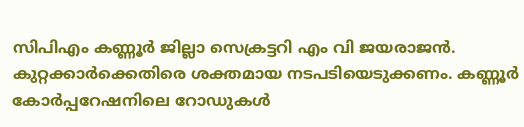സിപിഎം കണ്ണൂർ ജില്ലാ സെക്രട്ടറി എം വി ജയരാജൻ. കുറ്റക്കാര്‍ക്കെതിരെ ശക്തമായ നടപടിയെടുക്കണം. കണ്ണൂര്‍ കോര്‍പ്പറേഷനിലെ റോഡുകള്‍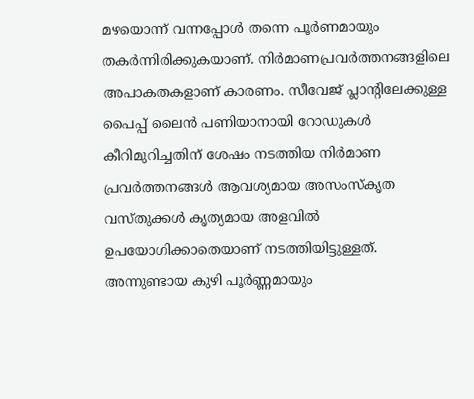മഴയൊന്ന് വന്നപ്പോള്‍ തന്നെ പൂര്‍ണമായും തകര്‍ന്നിരിക്കുകയാണ്. നിര്‍മാണപ്രവര്‍ത്തനങ്ങളിലെ അപാകതകളാണ് കാരണം. സീവേജ് പ്ലാന്‍റിലേക്കുള്ള പൈപ്പ് ലൈന്‍ പണിയാനായി റോഡുകള്‍ കീറിമുറിച്ചതിന് ശേഷം നടത്തിയ നിര്‍മാണ പ്രവര്‍ത്തനങ്ങള്‍ ആവശ്യമായ അസംസ്കൃത വസ്തുക്കള്‍ കൃത്യമായ അളവില്‍ ഉപയോഗിക്കാതെയാണ് നടത്തിയിട്ടുള്ളത്. അന്നുണ്ടായ കുഴി പൂര്‍ണ്ണമായും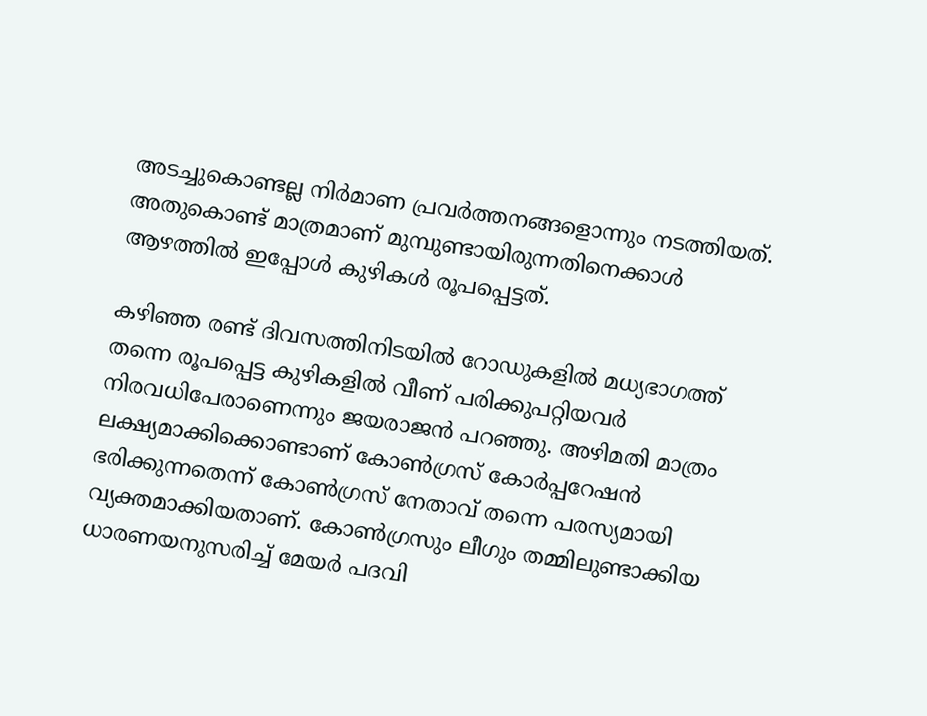അടച്ചുകൊണ്ടല്ല നിര്‍മാണ പ്രവര്‍ത്തനങ്ങളൊന്നും നടത്തിയത്. അതുകൊണ്ട് മാത്രമാണ് മുമ്പുണ്ടായിരുന്നതിനെക്കാള്‍ ആഴത്തില്‍ ഇപ്പോള്‍ കുഴികള്‍ രൂപപ്പെട്ടത്.

കഴിഞ്ഞ രണ്ട് ദിവസത്തിനിടയില്‍ റോഡുകളില്‍ മധ്യഭാഗത്ത് തന്നെ രൂപപ്പെട്ട കുഴികളില്‍ വീണ് പരിക്കുപറ്റിയവര്‍ നിരവധിപേരാണെന്നും ജയരാജൻ പറഞ്ഞു. അഴിമതി മാത്രം ലക്ഷ്യമാക്കിക്കൊണ്ടാണ് കോണ്‍ഗ്രസ് കോര്‍പ്പറേഷന്‍ ഭരിക്കുന്നതെന്ന് കോണ്‍ഗ്രസ് നേതാവ് തന്നെ പരസ്യമായി വ്യക്തമാക്കിയതാണ്. കോണ്‍ഗ്രസും ലീഗും തമ്മിലുണ്ടാക്കിയ ധാരണയനുസരിച്ച് മേയര്‍ പദവി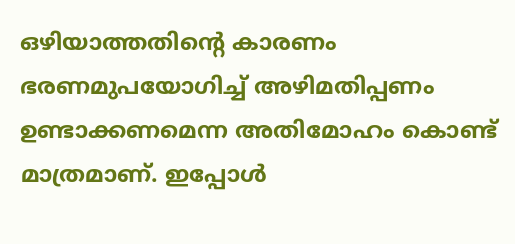ഒഴിയാത്തതിന്‍റെ കാരണം ഭരണമുപയോഗിച്ച് അഴിമതിപ്പണം ഉണ്ടാക്കണമെന്ന അതിമോഹം കൊണ്ട് മാത്രമാണ്. ഇപ്പോള്‍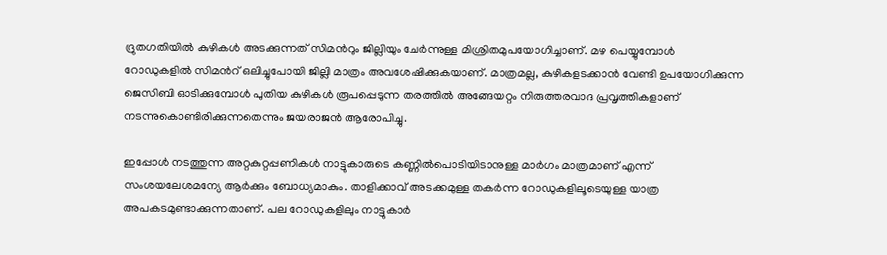ദ്രുതഗതിയില്‍ കുഴികള്‍ അടക്കുന്നത് സിമന്‍റും ജില്ലിയും ചേര്‍ന്നുള്ള മിശ്രിതമുപയോഗിച്ചാണ്. മഴ പെയ്യുമ്പോള്‍ റോഡുകളില്‍ സിമന്‍റ് ഒലിച്ചുപോയി ജില്ലി മാത്രം അവശേഷിക്കുകയാണ്. മാത്രമല്ല, കുഴികളടക്കാന്‍ വേണ്ടി ഉപയോഗിക്കുന്ന ജെസിബി ഓടിക്കുമ്പോള്‍ പുതിയ കുഴികള്‍ രൂപപ്പെടുന്ന തരത്തില്‍ അങ്ങേയറ്റം നിരുത്തരവാദ പ്രവൃത്തികളാണ് നടന്നുകൊണ്ടിരിക്കുന്നതെന്നും ജയരാജൻ ആരോപിച്ചു.

ഇപ്പോള്‍ നടത്തുന്ന അറ്റകുറ്റപ്പണികള്‍ നാട്ടുകാരുടെ കണ്ണില്‍പൊടിയിടാനുള്ള മാര്‍ഗം മാത്രമാണ് എന്ന് സംശയലേശമന്യേ ആര്‍ക്കും ബോധ്യമാകും. താളിക്കാവ് അടക്കമുള്ള തകര്‍ന്ന റോഡുകളിലൂടെയുള്ള യാത്ര അപകടമുണ്ടാക്കുന്നതാണ്. പല റോഡുകളിലും നാട്ടുകാര്‍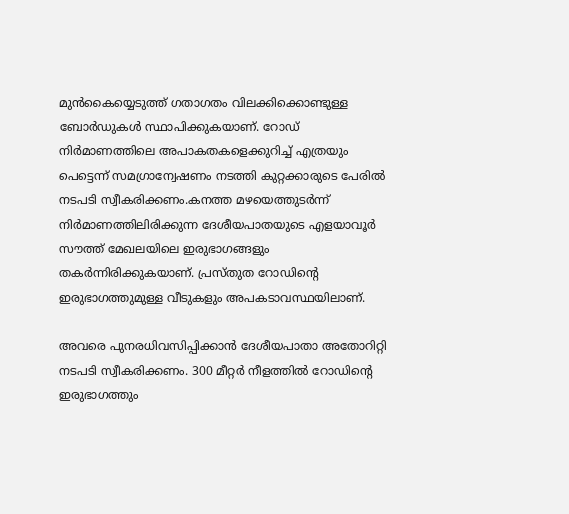മുന്‍കൈയ്യെടുത്ത് ഗതാഗതം വിലക്കിക്കൊണ്ടുള്ള ബോര്‍ഡുകള്‍ സ്ഥാപിക്കുകയാണ്. റോഡ് നിര്‍മാണത്തിലെ അപാകതകളെക്കുറിച്ച് എത്രയും പെട്ടെന്ന് സമഗ്രാന്വേഷണം നടത്തി കുറ്റക്കാരുടെ പേരില്‍ നടപടി സ്വീകരിക്കണം.കനത്ത മഴയെത്തുടര്‍ന്ന് നിര്‍മാണത്തിലിരിക്കുന്ന ദേശീയപാതയുടെ എളയാവൂര്‍ സൗത്ത് മേഖലയിലെ ഇരുഭാഗങ്ങളും തകര്‍ന്നിരിക്കുകയാണ്. പ്രസ്തുത റോഡിന്‍റെ ഇരുഭാഗത്തുമുള്ള വീടുകളും അപകടാവസ്ഥയിലാണ്.

അവരെ പുനരധിവസിപ്പിക്കാന്‍ ദേശീയപാതാ അതോറിറ്റി നടപടി സ്വീകരിക്കണം. 300 മീറ്റര്‍ നീളത്തില്‍ റോഡിന്‍റെ ഇരുഭാഗത്തും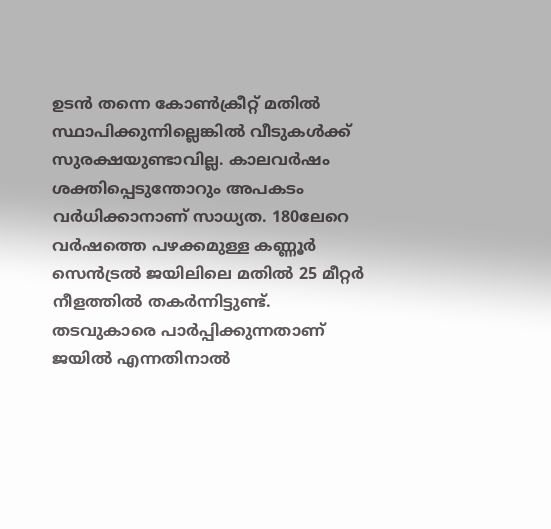ഉടന്‍ തന്നെ കോണ്‍ക്രീറ്റ് മതില്‍ സ്ഥാപിക്കുന്നില്ലെങ്കില്‍ വീടുകള്‍ക്ക് സുരക്ഷയുണ്ടാവില്ല. കാലവര്‍ഷം ശക്തിപ്പെടുന്തോറും അപകടം വര്‍ധിക്കാനാണ് സാധ്യത. 180ലേറെ വര്‍ഷത്തെ പഴക്കമുള്ള കണ്ണൂര്‍ സെന്‍ട്രല്‍ ജയിലിലെ മതില്‍ 25 മീറ്റര്‍ നീളത്തില്‍ തകര്‍ന്നിട്ടുണ്ട്. തടവുകാരെ പാര്‍പ്പിക്കുന്നതാണ് ജയില്‍ എന്നതിനാല്‍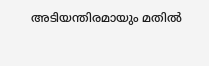അടിയന്തിരമായും മതില്‍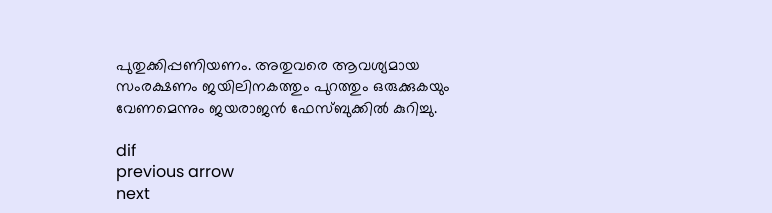പുതുക്കിപ്പണിയണം. അതുവരെ ആവശ്യമായ സംരക്ഷണം ജയിലിനകത്തും പുറത്തും ഒരുക്കുകയും വേണമെന്നും ജയരാജൻ ഫേസ്ബുക്കിൽ കുറിച്ചു.

dif
previous arrow
next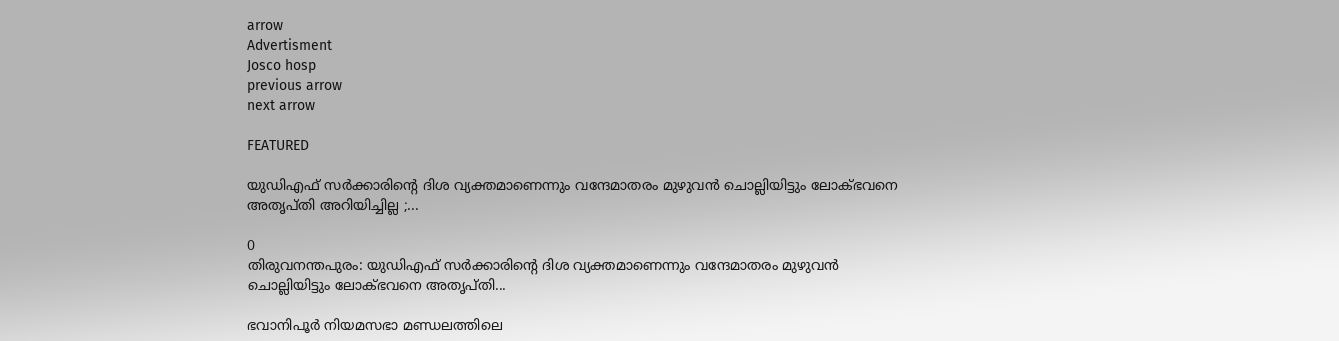arrow
Advertisment
Josco hosp
previous arrow
next arrow

FEATURED

യുഡിഎഫ് സർക്കാരിന്റെ ദിശ വ്യക്തമാണെന്നും വന്ദേമാതരം മുഴുവൻ ചൊല്ലിയിട്ടും ലോക്ഭവനെ അതൃപ്തി അറിയിച്ചില്ല ;...

0
തിരുവനന്തപുരം: യുഡിഎഫ് സർക്കാരിന്റെ ദിശ വ്യക്തമാണെന്നും വന്ദേമാതരം മുഴുവൻ ചൊല്ലിയിട്ടും ലോക്ഭവനെ അതൃപ്തി...

ഭവാനിപൂർ നിയമസഭാ മണ്ഡലത്തിലെ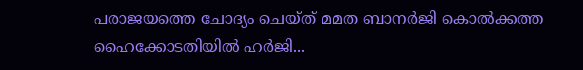പരാജയത്തെ ചോദ്യം ചെയ്ത് മമത ബാനർജി കൊൽക്കത്ത ഹൈക്കോടതിയിൽ ഹർജി...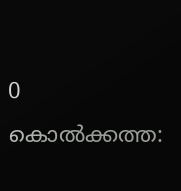0
കൊൽക്കത്ത: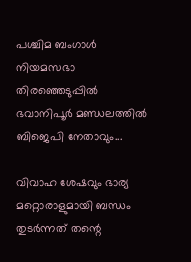പശ്ചിമ ബംഗാൾ നിയമസഭാ തിരഞ്ഞെടുപ്പിൽ ഭവാനിപൂർ മണ്ഡലത്തിൽ ബിജെപി നേതാവും...

വിവാഹ ശേഷവും ഭാര്യ മറ്റൊരാളുമായി ബന്ധം തുടർന്നത് തന്റെ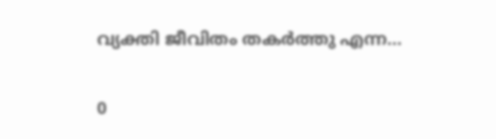വ്യക്തി ജീവിതം തകർത്തു എന്ന...

0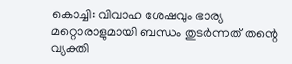കൊച്ചി: വിവാഹ ശേഷവും ഭാര്യ മറ്റൊരാളുമായി ബന്ധം തുടർന്നത് തന്റെ വ്യക്തി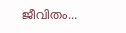ജീവിതം...